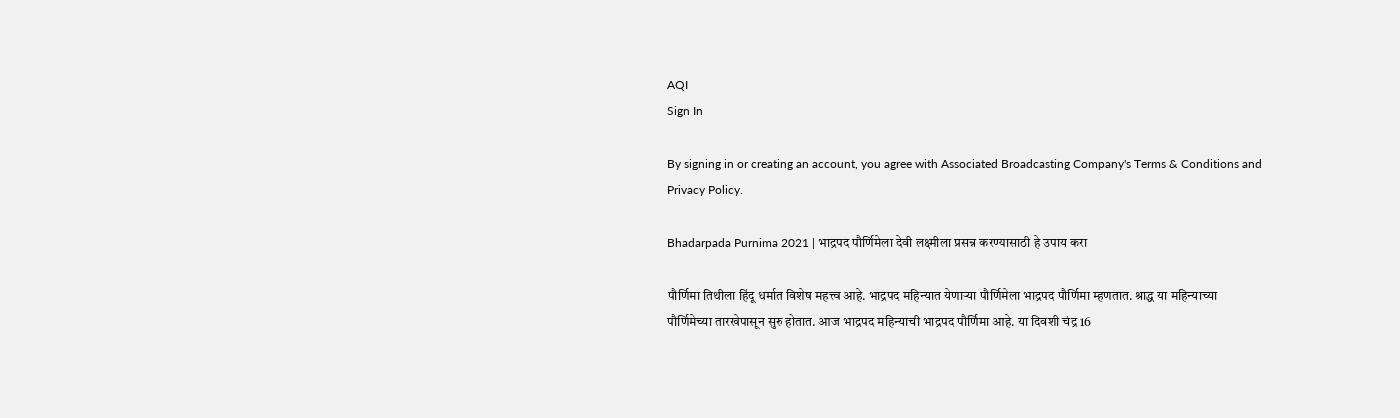AQI
Sign In

By signing in or creating an account, you agree with Associated Broadcasting Company's Terms & Conditions and Privacy Policy.

Bhadarpada Purnima 2021 | भाद्रपद पौर्णिमेला देवी लक्ष्मीला प्रसन्न करण्यासाठी हे उपाय करा

पौर्णिमा तिथीला हिंदू धर्मात विशेष महत्त्व आहे. भाद्रपद महिन्यात येणाऱ्या पौर्णिमेला भाद्रपद पौर्णिमा म्हणतात. श्राद्ध या महिन्याच्या पौर्णिमेच्या तारखेपासून सुरु होतात. आज भाद्रपद महिन्याची भाद्रपद पौर्णिमा आहे. या दिवशी चंद्र 16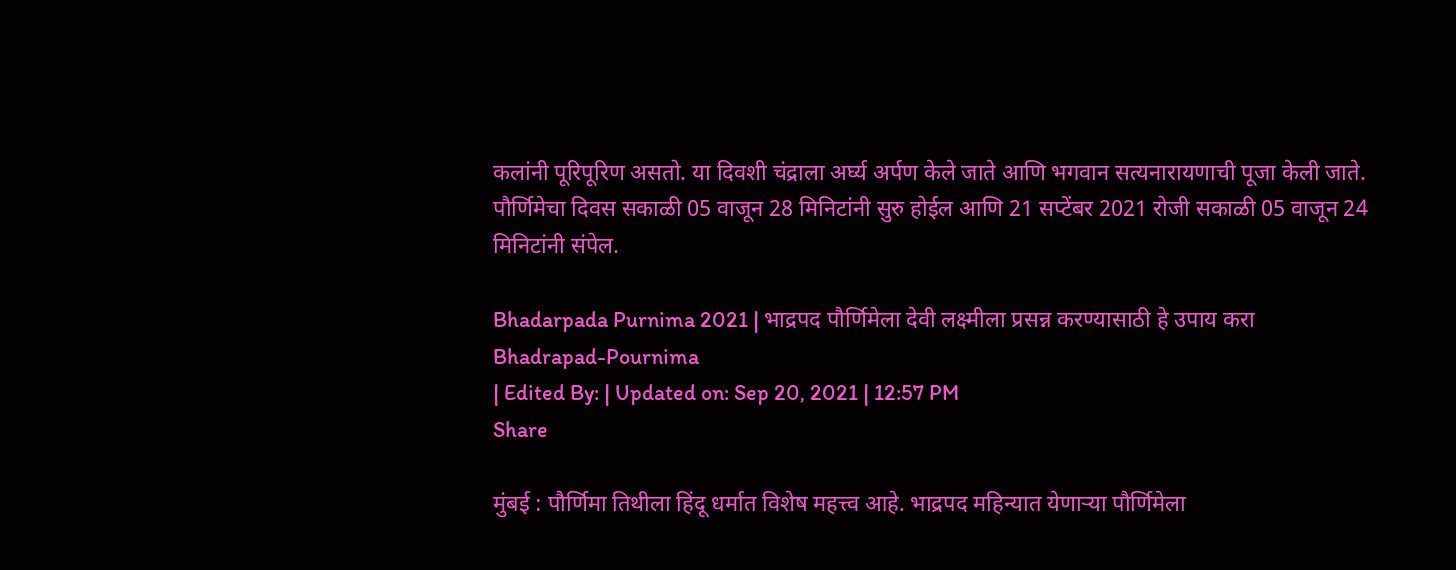कलांनी पूरिपूरिण असतो. या दिवशी चंद्राला अर्घ्य अर्पण केले जाते आणि भगवान सत्यनारायणाची पूजा केली जाते. पौर्णिमेचा दिवस सकाळी 05 वाजून 28 मिनिटांनी सुरु होईल आणि 21 सप्टेंबर 2021 रोजी सकाळी 05 वाजून 24 मिनिटांनी संपेल.

Bhadarpada Purnima 2021 | भाद्रपद पौर्णिमेला देवी लक्ष्मीला प्रसन्न करण्यासाठी हे उपाय करा
Bhadrapad-Pournima
| Edited By: | Updated on: Sep 20, 2021 | 12:57 PM
Share

मुंबई : पौर्णिमा तिथीला हिंदू धर्मात विशेष महत्त्व आहे. भाद्रपद महिन्यात येणाऱ्या पौर्णिमेला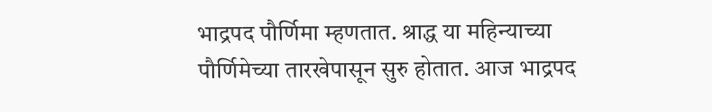भाद्रपद पौर्णिमा म्हणतात. श्राद्ध या महिन्याच्या पौर्णिमेच्या तारखेपासून सुरु होतात. आज भाद्रपद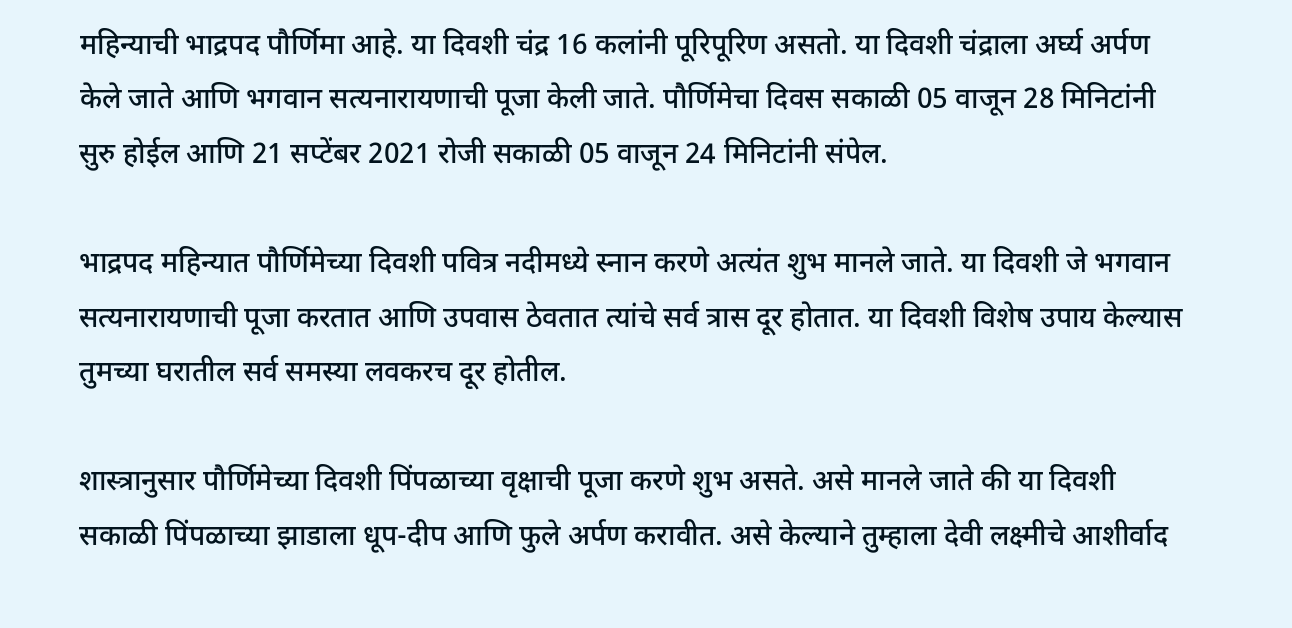महिन्याची भाद्रपद पौर्णिमा आहे. या दिवशी चंद्र 16 कलांनी पूरिपूरिण असतो. या दिवशी चंद्राला अर्घ्य अर्पण केले जाते आणि भगवान सत्यनारायणाची पूजा केली जाते. पौर्णिमेचा दिवस सकाळी 05 वाजून 28 मिनिटांनी सुरु होईल आणि 21 सप्टेंबर 2021 रोजी सकाळी 05 वाजून 24 मिनिटांनी संपेल.

भाद्रपद महिन्यात पौर्णिमेच्या दिवशी पवित्र नदीमध्ये स्नान करणे अत्यंत शुभ मानले जाते. या दिवशी जे भगवान सत्यनारायणाची पूजा करतात आणि उपवास ठेवतात त्यांचे सर्व त्रास दूर होतात. या दिवशी विशेष उपाय केल्यास तुमच्या घरातील सर्व समस्या लवकरच दूर होतील.

शास्त्रानुसार पौर्णिमेच्या दिवशी पिंपळाच्या वृक्षाची पूजा करणे शुभ असते. असे मानले जाते की या दिवशी सकाळी पिंपळाच्या झाडाला धूप-दीप आणि फुले अर्पण करावीत. असे केल्याने तुम्हाला देवी लक्ष्मीचे आशीर्वाद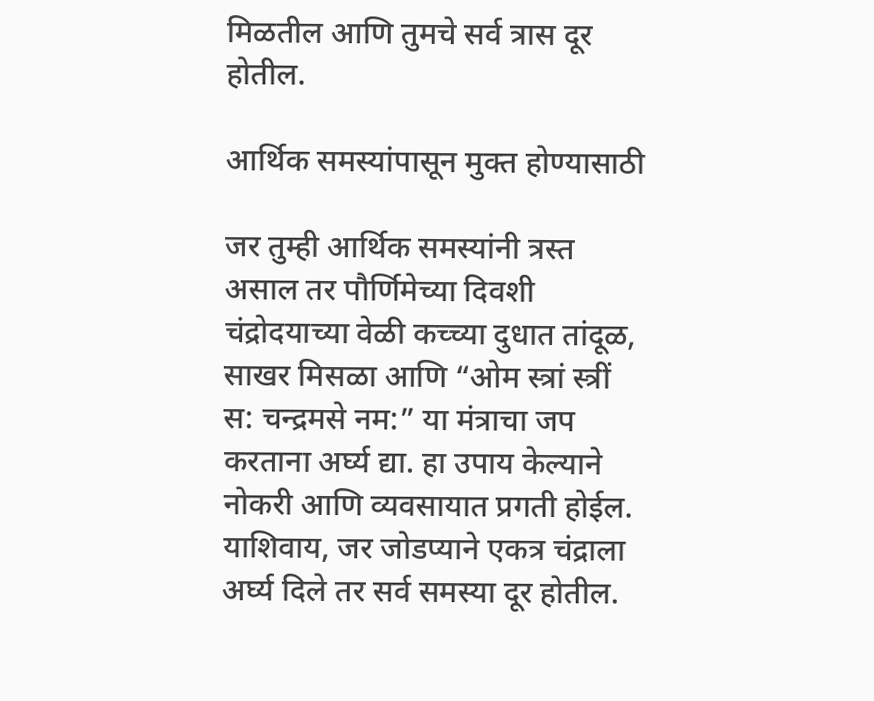मिळतील आणि तुमचे सर्व त्रास दूर होतील.

आर्थिक समस्यांपासून मुक्त होण्यासाठी

जर तुम्ही आर्थिक समस्यांनी त्रस्त असाल तर पौर्णिमेच्या दिवशी चंद्रोदयाच्या वेळी कच्च्या दुधात तांदूळ, साखर मिसळा आणि “ओम स्त्रां स्त्रीं स: चन्द्रमसे नम:” या मंत्राचा जप करताना अर्घ्य द्या. हा उपाय केल्याने नोकरी आणि व्यवसायात प्रगती होईल. याशिवाय, जर जोडप्याने एकत्र चंद्राला अर्घ्य दिले तर सर्व समस्या दूर होतील.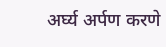अर्घ्य अर्पण करणे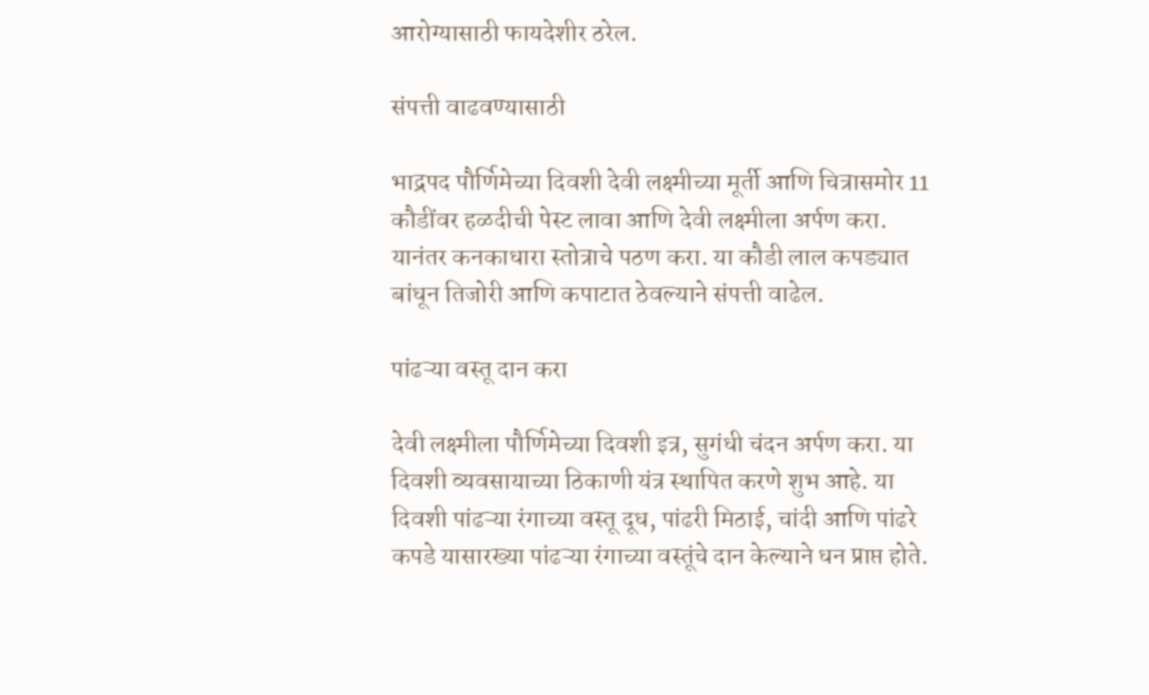आरोग्यासाठी फायदेशीर ठरेल.

संपत्ती वाढवण्यासाठी

भाद्रपद पौर्णिमेच्या दिवशी देवी लक्ष्मीच्या मूर्ती आणि चित्रासमोर 11 कौडींवर हळदीची पेस्ट लावा आणि देवी लक्ष्मीला अर्पण करा. यानंतर कनकाधारा स्तोत्राचे पठण करा. या कौडी लाल कपड्यात बांधून तिजोरी आणि कपाटात ठेवल्याने संपत्ती वाढेल.

पांढऱ्या वस्तू दान करा

देवी लक्ष्मीला पौर्णिमेच्या दिवशी इत्र, सुगंधी चंदन अर्पण करा. या दिवशी व्यवसायाच्या ठिकाणी यंत्र स्थापित करणे शुभ आहे. या दिवशी पांढऱ्या रंगाच्या वस्तू दूध, पांढरी मिठाई, चांदी आणि पांढरे कपडे यासारख्या पांढऱ्या रंगाच्या वस्तूंचे दान केल्याने धन प्राप्त होते.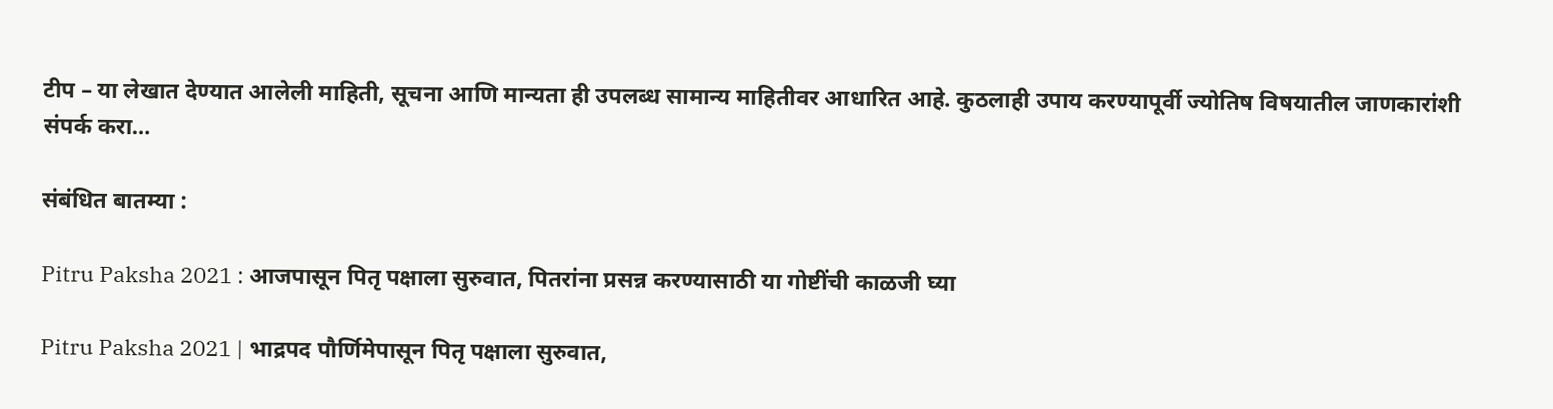टीप – या लेखात देण्यात आलेली माहिती, सूचना आणि मान्यता ही उपलब्ध सामान्य माहितीवर आधारित आहे. कुठलाही उपाय करण्यापूर्वी ज्योतिष विषयातील जाणकारांशी संपर्क करा…

संबंधित बातम्या :

Pitru Paksha 2021 : आजपासून पितृ पक्षाला सुरुवात, पितरांना प्रसन्न करण्यासाठी या गोष्टींची काळजी घ्या

Pitru Paksha 2021 | भाद्रपद पौर्णिमेपासून पितृ पक्षाला सुरुवात,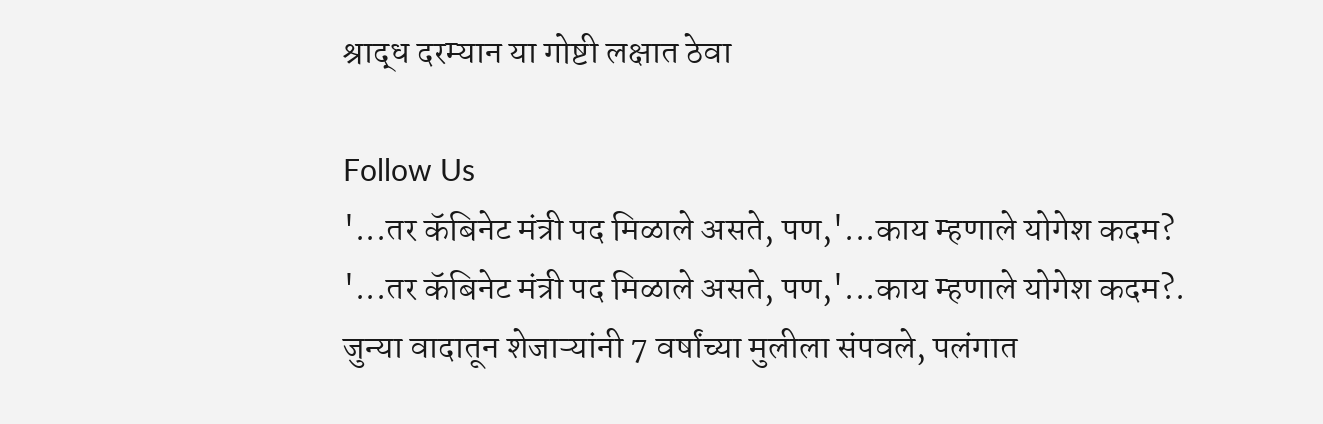श्राद्ध दरम्यान या गोष्टी लक्षात ठेवा

Follow Us
'...तर कॅबिनेट मंत्री पद मिळाले असते, पण,'...काय म्हणाले योगेश कदम?
'...तर कॅबिनेट मंत्री पद मिळाले असते, पण,'...काय म्हणाले योगेश कदम?.
जुन्या वादातून शेजाऱ्यांनी 7 वर्षांच्या मुलीला संपवले, पलंगात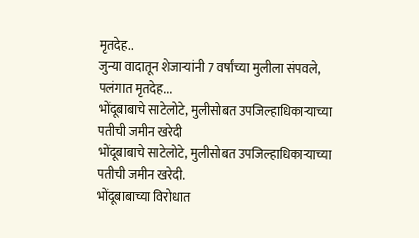मृतदेह..
जुन्या वादातून शेजाऱ्यांनी 7 वर्षांच्या मुलीला संपवले, पलंगात मृतदेह...
भोंदूबाबाचे साटेलोटे, मुलीसोबत उपजिल्हाधिकाऱ्याच्या पतीची जमीन खरेदी
भोंदूबाबाचे साटेलोटे, मुलीसोबत उपजिल्हाधिकाऱ्याच्या पतीची जमीन खरेदी.
भोंदूबाबाच्या विरोधात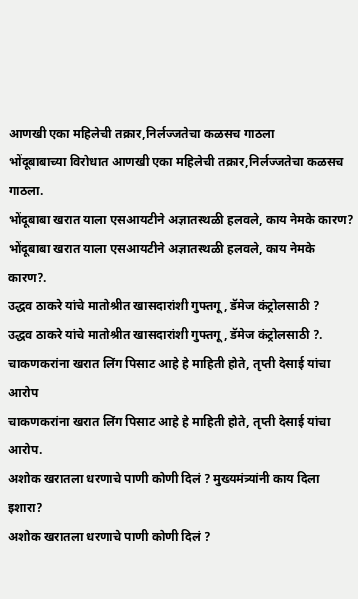आणखी एका महिलेची तक्रार,निर्लज्जतेचा कळसच गाठला
भोंदूबाबाच्या विरोधात आणखी एका महिलेची तक्रार,निर्लज्जतेचा कळसच गाठला.
भोंदूबाबा खरात याला एसआयटीने अज्ञातस्थळी हलवले, काय नेमके कारण?
भोंदूबाबा खरात याला एसआयटीने अज्ञातस्थळी हलवले, काय नेमके कारण?.
उद्धव ठाकरे यांचे मातोश्रीत खासदारांशी गुफ्तगू , डॅमेज कंट्रोलसाठी ?
उद्धव ठाकरे यांचे मातोश्रीत खासदारांशी गुफ्तगू , डॅमेज कंट्रोलसाठी ?.
चाकणकरांना खरात लिंग पिसाट आहे हे माहिती होते, तृप्ती देसाई यांचा आरोप
चाकणकरांना खरात लिंग पिसाट आहे हे माहिती होते, तृप्ती देसाई यांचा आरोप.
अशोक खरातला धरणाचे पाणी कोणी दिलं ? मुख्यमंत्र्यांनी काय दिला इशारा?
अशोक खरातला धरणाचे पाणी कोणी दिलं ?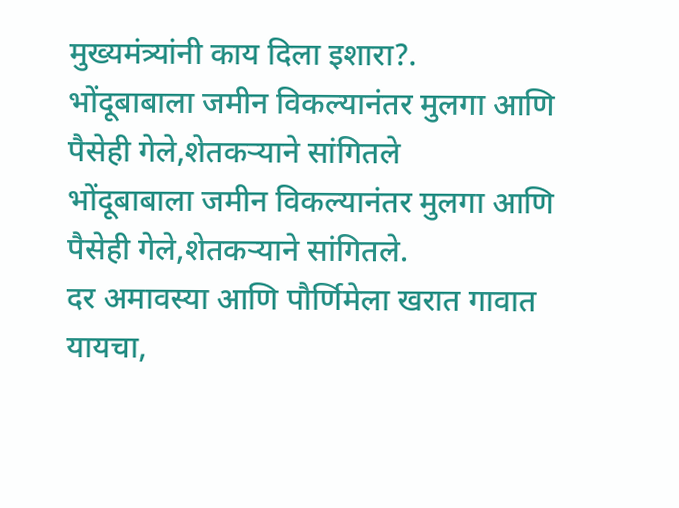मुख्यमंत्र्यांनी काय दिला इशारा?.
भोंदूबाबाला जमीन विकल्यानंतर मुलगा आणि पैसेही गेले,शेतकऱ्याने सांगितले
भोंदूबाबाला जमीन विकल्यानंतर मुलगा आणि पैसेही गेले,शेतकऱ्याने सांगितले.
दर अमावस्या आणि पौर्णिमेला खरात गावात यायचा,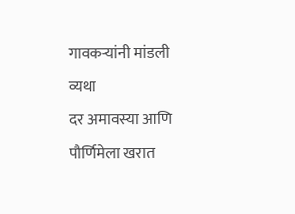गावकऱ्यांनी मांडली व्यथा
दर अमावस्या आणि पौर्णिमेला खरात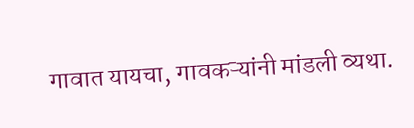गावात यायचा, गावकऱ्यांनी मांडली व्यथा.